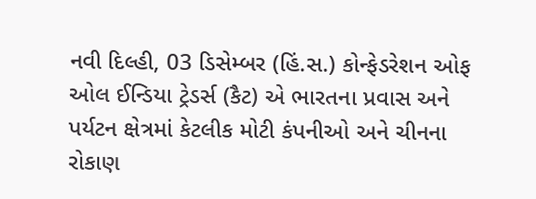નવી દિલ્હી, 03 ડિસેમ્બર (હિં.સ.) કોન્ફેડરેશન ઓફ ઓલ ઈન્ડિયા ટ્રેડર્સ (કૈટ) એ ભારતના પ્રવાસ અને પર્યટન ક્ષેત્રમાં કેટલીક મોટી કંપનીઓ અને ચીનના રોકાણ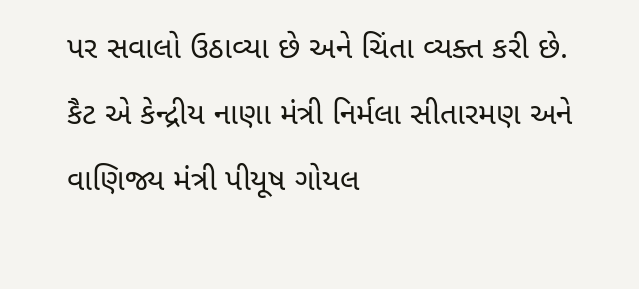પર સવાલો ઉઠાવ્યા છે અને ચિંતા વ્યક્ત કરી છે. કૈટ એ કેન્દ્રીય નાણા મંત્રી નિર્મલા સીતારમણ અને વાણિજ્ય મંત્રી પીયૂષ ગોયલ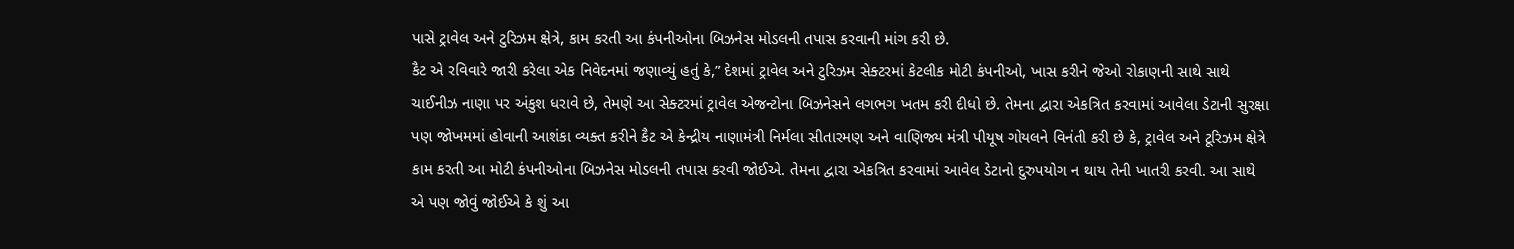પાસે ટ્રાવેલ અને ટુરિઝમ ક્ષેત્રે, કામ કરતી આ કંપનીઓના બિઝનેસ મોડલની તપાસ કરવાની માંગ કરી છે.
કૈટ એ રવિવારે જારી કરેલા એક નિવેદનમાં જણાવ્યું હતું કે,” દેશમાં ટ્રાવેલ અને ટુરિઝમ સેક્ટરમાં કેટલીક મોટી કંપનીઓ, ખાસ કરીને જેઓ રોકાણની સાથે સાથે ચાઈનીઝ નાણા પર અંકુશ ધરાવે છે, તેમણે આ સેક્ટરમાં ટ્રાવેલ એજન્ટોના બિઝનેસને લગભગ ખતમ કરી દીધો છે. તેમના દ્વારા એકત્રિત કરવામાં આવેલા ડેટાની સુરક્ષા પણ જોખમમાં હોવાની આશંકા વ્યક્ત કરીને કૈટ એ કેન્દ્રીય નાણામંત્રી નિર્મલા સીતારમણ અને વાણિજ્ય મંત્રી પીયૂષ ગોયલને વિનંતી કરી છે કે, ટ્રાવેલ અને ટૂરિઝમ ક્ષેત્રે કામ કરતી આ મોટી કંપનીઓના બિઝનેસ મોડલની તપાસ કરવી જોઈએ. તેમના દ્વારા એકત્રિત કરવામાં આવેલ ડેટાનો દુરુપયોગ ન થાય તેની ખાતરી કરવી. આ સાથે એ પણ જોવું જોઈએ કે શું આ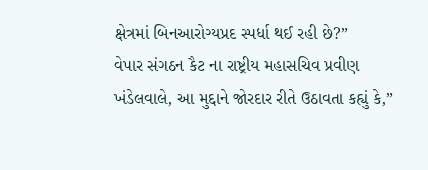ક્ષેત્રમાં બિનઆરોગ્યપ્રદ સ્પર્ધા થઈ રહી છે?”
વેપાર સંગઠન કૈટ ના રાષ્ટ્રીય મહાસચિવ પ્રવીણ ખંડેલવાલે, આ મુદ્દાને જોરદાર રીતે ઉઠાવતા કહ્યું કે,”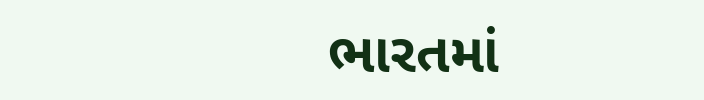ભારતમાં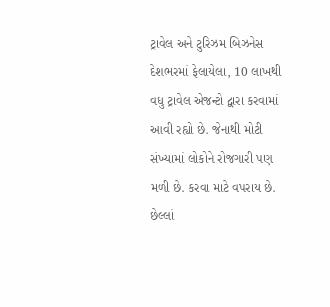ટ્રાવેલ અને ટુરિઝમ બિઝનેસ દેશભરમાં ફેલાયેલા, 10 લાખથી વધુ ટ્રાવેલ એજન્ટો દ્વારા કરવામાં આવી રહ્યો છે. જેનાથી મોટી સંખ્યામાં લોકોને રોજગારી પણ મળી છે. કરવા માટે વપરાય છે. છેલ્લાં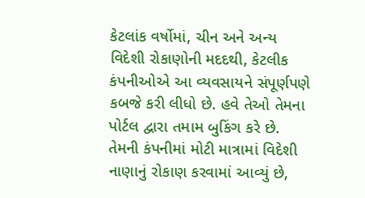કેટલાંક વર્ષોમાં, ચીન અને અન્ય વિદેશી રોકાણોની મદદથી, કેટલીક કંપનીઓએ આ વ્યવસાયને સંપૂર્ણપણે કબજે કરી લીધો છે. હવે તેઓ તેમના પોર્ટલ દ્વારા તમામ બુકિંગ કરે છે. તેમની કંપનીમાં મોટી માત્રામાં વિદેશી નાણાનું રોકાણ કરવામાં આવ્યું છે,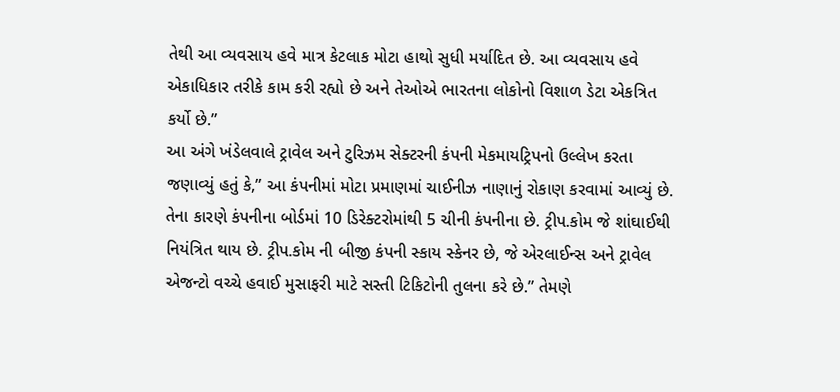તેથી આ વ્યવસાય હવે માત્ર કેટલાક મોટા હાથો સુધી મર્યાદિત છે. આ વ્યવસાય હવે એકાધિકાર તરીકે કામ કરી રહ્યો છે અને તેઓએ ભારતના લોકોનો વિશાળ ડેટા એકત્રિત કર્યો છે.”
આ અંગે ખંડેલવાલે ટ્રાવેલ અને ટુરિઝમ સેક્ટરની કંપની મેકમાયટ્રિપનો ઉલ્લેખ કરતા જણાવ્યું હતું કે,” આ કંપનીમાં મોટા પ્રમાણમાં ચાઈનીઝ નાણાનું રોકાણ કરવામાં આવ્યું છે. તેના કારણે કંપનીના બોર્ડમાં 10 ડિરેક્ટરોમાંથી 5 ચીની કંપનીના છે. ટ્રીપ.કોમ જે શાંઘાઈથી નિયંત્રિત થાય છે. ટ્રીપ.કોમ ની બીજી કંપની સ્કાય સ્કેનર છે, જે એરલાઈન્સ અને ટ્રાવેલ એજન્ટો વચ્ચે હવાઈ મુસાફરી માટે સસ્તી ટિકિટોની તુલના કરે છે.” તેમણે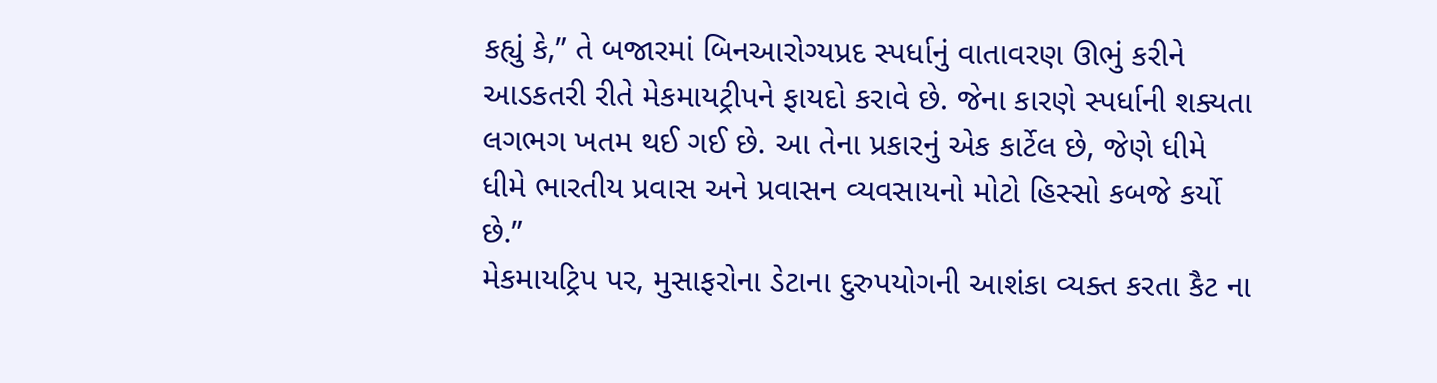કહ્યું કે,” તે બજારમાં બિનઆરોગ્યપ્રદ સ્પર્ધાનું વાતાવરણ ઊભું કરીને આડકતરી રીતે મેકમાયટ્રીપને ફાયદો કરાવે છે. જેના કારણે સ્પર્ધાની શક્યતા લગભગ ખતમ થઈ ગઈ છે. આ તેના પ્રકારનું એક કાર્ટેલ છે, જેણે ધીમે ધીમે ભારતીય પ્રવાસ અને પ્રવાસન વ્યવસાયનો મોટો હિસ્સો કબજે કર્યો છે.”
મેકમાયટ્રિપ પર, મુસાફરોના ડેટાના દુરુપયોગની આશંકા વ્યક્ત કરતા કૈટ ના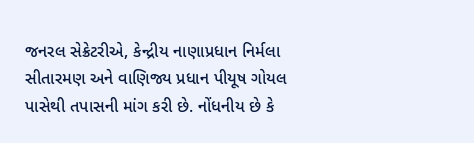જનરલ સેક્રેટરીએ, કેન્દ્રીય નાણાપ્રધાન નિર્મલા સીતારમણ અને વાણિજ્ય પ્રધાન પીયૂષ ગોયલ પાસેથી તપાસની માંગ કરી છે. નોંધનીય છે કે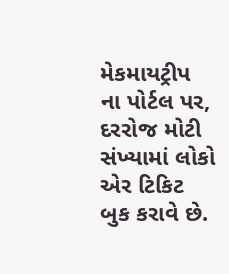મેકમાયટ્રીપ ના પોર્ટલ પર, દરરોજ મોટી સંખ્યામાં લોકો એર ટિકિટ બુક કરાવે છે.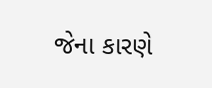જેના કારણે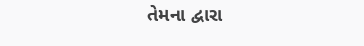તેમના દ્વારા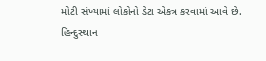મોટી સંખ્યામાં લોકોનો ડેટા એકત્ર કરવામાં આવે છે.
હિન્દુસ્થાન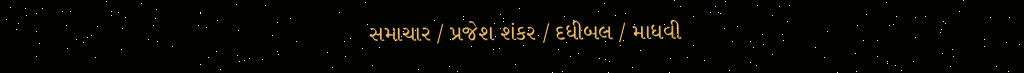સમાચાર / પ્રજેશ શંકર / દધીબલ / માધવી